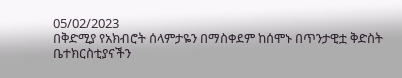05/02/2023
በቅድሚያ የአክብሮት ሰላምታዬን በማስቀደም ከሰሞኑ በጥንታዊቷ ቅድስት ቤተክርስቲያናችን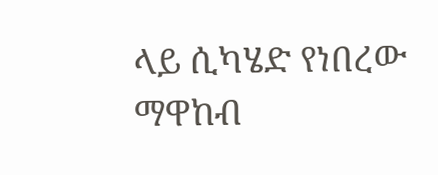ላይ ሲካሄድ የነበረው ማዋከብ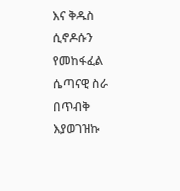እና ቅዱስ ሲኖዶሱን የመከፋፈል ሴጣናዊ ስራ በጥብቅ እያወገዝኩ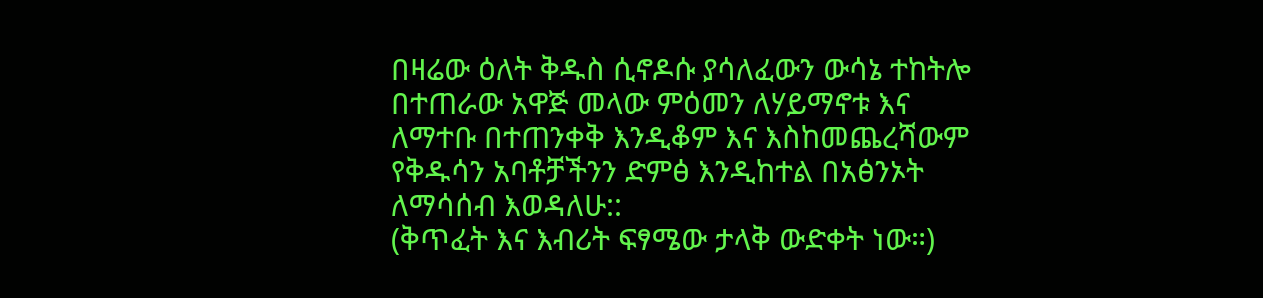በዛሬው ዕለት ቅዱስ ሲኖዶሱ ያሳለፈውን ውሳኔ ተከትሎ በተጠራው አዋጅ መላው ምዕመን ለሃይማኖቱ እና ለማተቡ በተጠንቀቅ እንዲቆም እና እስከመጨረሻውም የቅዱሳን አባቶቻችንን ድምፅ እንዲከተል በአፅንኦት ለማሳሰብ እወዳለሁ::
(ቅጥፈት እና እብሪት ፍፃሜው ታላቅ ውድቀት ነው።)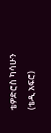ቴዎድሮስ ካሳሁን
(ቴዲ አፍሮ)